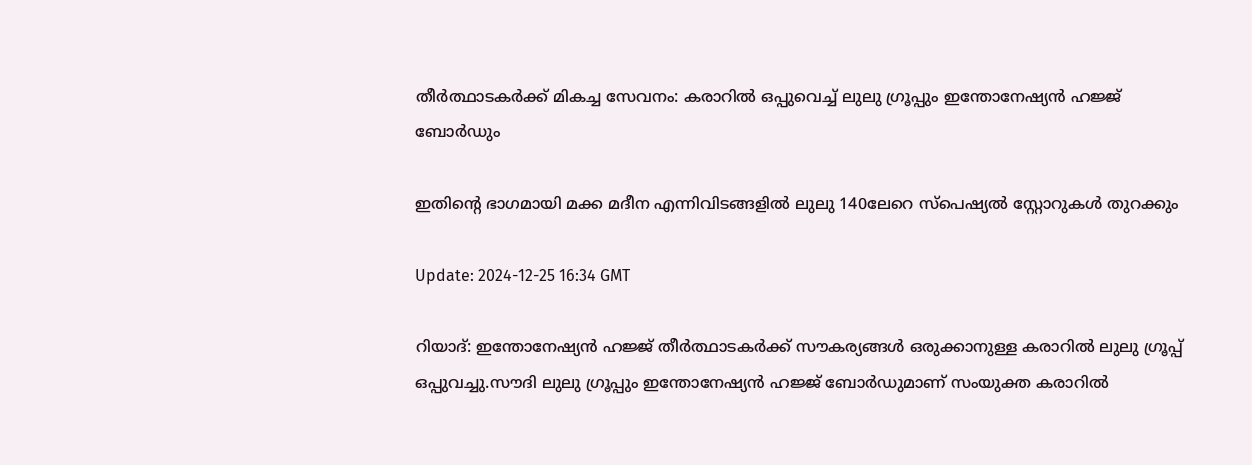തീർത്ഥാടകർക്ക് മികച്ച സേവനം: കരാറിൽ ഒപ്പുവെച്ച് ലുലു ഗ്രൂപ്പും ഇന്തോനേഷ്യൻ ഹജ്ജ് ബോർഡും

ഇതിന്റെ ഭാഗമായി മക്ക മദീന എന്നിവിടങ്ങളിൽ ലുലു 140ലേറെ സ്പെഷ്യൽ സ്റ്റോറുകൾ തുറക്കും

Update: 2024-12-25 16:34 GMT

റിയാദ്: ഇന്തോനേഷ്യൻ ഹജ്ജ് തീർത്ഥാടകർക്ക് സൗകര്യങ്ങൾ ഒരുക്കാനുള്ള കരാറിൽ ലുലു ഗ്രൂപ്പ് ഒപ്പുവച്ചു.സൗദി ലുലു ഗ്രൂപ്പും ഇന്തോനേഷ്യൻ ഹജ്ജ് ബോർഡുമാണ് സംയുക്ത കരാറിൽ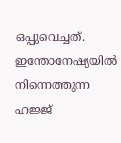ഒപ്പുവെച്ചത്. ഇന്തോനേഷ്യയിൽ നിന്നെത്തുന്ന ഹജ്ജ്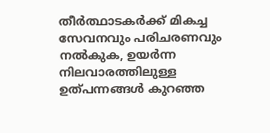തീർത്ഥാടകർക്ക് മികച്ച സേവനവും പരിചരണവും നൽകുക, ഉയർന്ന നിലവാരത്തിലുള്ള ഉത്പന്നങ്ങൾ കുറഞ്ഞ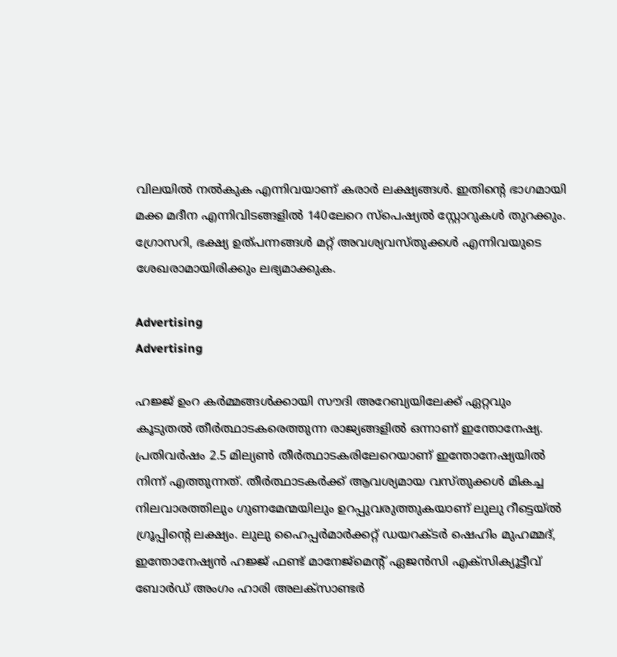വിലയിൽ നൽകുക എന്നിവയാണ് കരാർ ലക്ഷ്യങ്ങൾ. ഇതിന്റെ ഭാഗമായി മക്ക മദീന എന്നിവിടങ്ങളിൽ 140ലേറെ സ്‌പെഷ്യൽ സ്റ്റോറുകൾ തുറക്കും. ഗ്രോസറി, ഭക്ഷ്യ ഉത്പന്നങ്ങൾ മറ്റ് അവശ്യവസ്തുക്കൾ എന്നിവയുടെ ശേഖരാമായിരിക്കും ലഭ്യമാക്കുക.

Advertising
Advertising

ഹജ്ജ് ഉംറ കർമ്മങ്ങൾക്കായി സൗദി അറേബ്യയിലേക്ക് ഏറ്റവും കൂടുതൽ തീർത്ഥാടകരെത്തുന്ന രാജ്യങ്ങളിൽ ഒന്നാണ് ഇന്തോനേഷ്യ. പ്രതിവർഷം 2.5 മില്യൺ തീർത്ഥാടകരിലേറെയാണ് ഇന്തോനേഷ്യയിൽ നിന്ന് എത്തുന്നത്. തീർത്ഥാടകർക്ക് ആവശ്യമായ വസ്തുക്കൾ മികച്ച നിലവാരത്തിലും ഗുണമേന്മയിലും ഉറപ്പുവരുത്തുകയാണ് ലുലു റീട്ടെയ്ൽ ഗ്രൂപ്പിന്റെ ലക്ഷ്യം. ലുലു ഹൈപ്പർമാർക്കറ്റ് ഡയറക്ടർ ഷെഹിം മുഹമ്മദ്, ഇന്തോനേഷ്യൻ ഹജ്ജ് ഫണ്ട് മാനേജ്മെന്റ് ഏജൻസി എക്സിക്യൂട്ടീവ് ബോർഡ് അംഗം ഹാരി അലക്സാണ്ടർ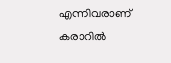എന്നിവരാണ് കരാറിൽ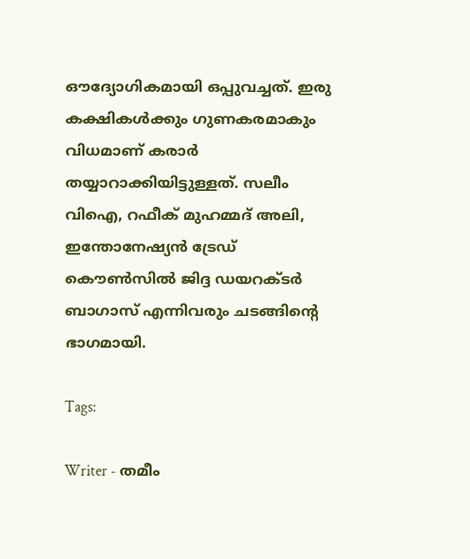ഔദ്യോഗികമായി ഒപ്പുവച്ചത്. ഇരു കക്ഷികൾക്കും ഗുണകരമാകും വിധമാണ് കരാർ തയ്യാറാക്കിയിട്ടുള്ളത്. സലീം വിഐ, റഫീക് മുഹമ്മദ് അലി, ഇന്തോനേഷ്യൻ ട്രേഡ് കൌൺസിൽ ജിദ്ദ ഡയറക്ടർ ബാഗാസ് എന്നിവരും ചടങ്ങിന്റെ ഭാഗമായി.

Tags:

Writer - തമീം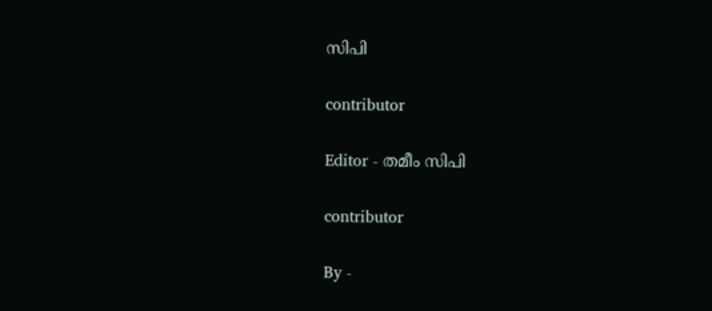സിപി

contributor

Editor - തമീം സിപി

contributor

By -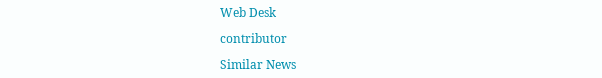Web Desk

contributor

Similar News